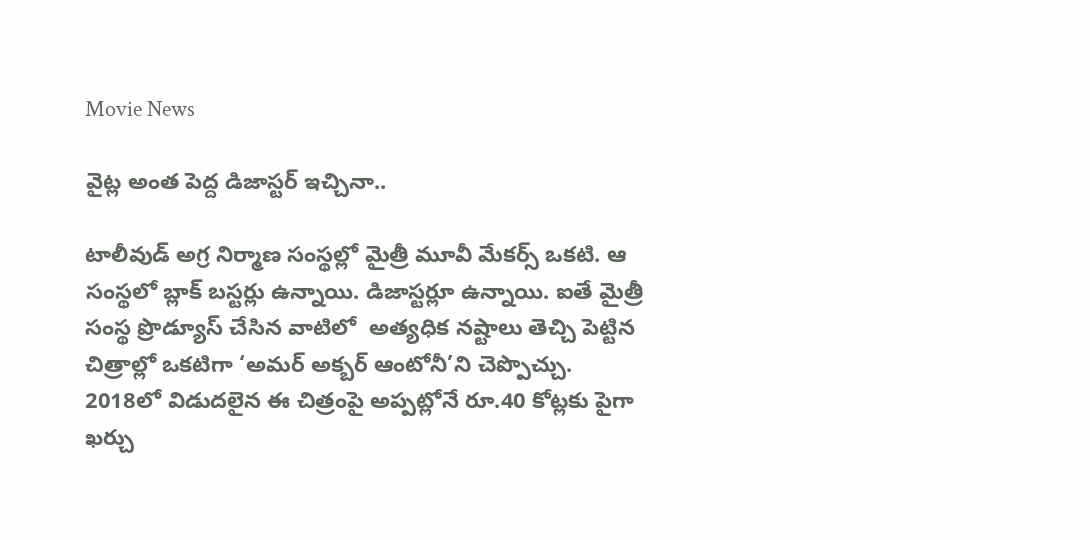Movie News

వైట్ల అంత పెద్ద డిజాస్టర్ ఇచ్చినా..

టాలీవుడ్ అగ్ర నిర్మాణ సంస్థల్లో మైత్రీ మూవీ మేకర్స్ ఒకటి. ఆ సంస్థలో బ్లాక్ బస్టర్లు ఉన్నాయి. డిజాస్టర్లూ ఉన్నాయి. ఐతే మైత్రీ సంస్థ ప్రొడ్యూస్ చేసిన వాటిలో  అత్యధిక నష్టాలు తెచ్చి పెట్టిన చిత్రాల్లో ఒకటిగా ‘అమర్ అక్బర్ ఆంటోనీ’ని చెప్పొచ్చు. 2018లో విడుదలైన ఈ చిత్రంపై అప్పట్లోనే రూ.40 కోట్లకు పైగా ఖర్చు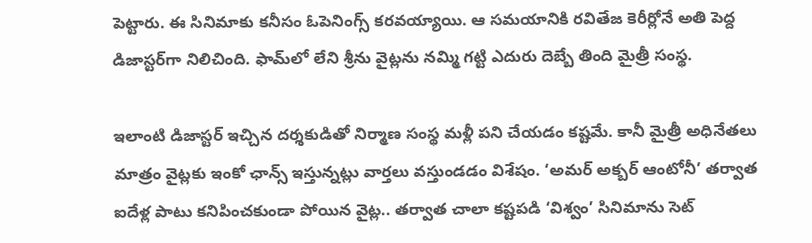పెట్టారు. ఈ సినిమాకు కనీసం ఓపెనింగ్స్ కరవయ్యాయి. ఆ సమయానికి రవితేజ కెరీర్లోనే అతి పెద్ద డిజాస్టర్‌గా నిలిచింది. ఫామ్‌లో లేని శ్రీను వైట్లను నమ్మి గట్టి ఎదురు దెబ్బే తింది మైత్రీ సంస్థ.

ఇలాంటి డిజాస్టర్ ఇచ్చిన దర్శకుడితో నిర్మాణ సంస్థ మళ్లీ పని చేయడం కష్టమే. కానీ మైత్రీ అధినేతలు మాత్రం వైట్లకు ఇంకో ఛాన్స్ ఇస్తున్నట్లు వార్తలు వస్తుండడం విశేషం. ‘అమర్ అక్బర్ ఆంటోనీ’ తర్వాత ఐదేళ్ల పాటు కనిపించకుండా పోయిన వైట్ల.. తర్వాత చాలా కష్టపడి ‘విశ్వం’ సినిమాను సెట్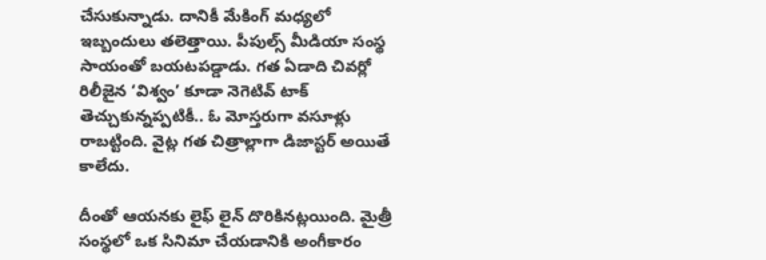చేసుకున్నాడు. దానికీ మేకింగ్ మధ్యలో ఇబ్బందులు తలెత్తాయి. పీపుల్స్ మీడియా సంస్థ సాయంతో బయటపడ్డాడు. గత ఏడాది చివర్లో రిలీజైన ‘విశ్వం’ కూడా నెగెటివ్ టాక్ తెచ్చుకున్నప్పటికీ.. ఓ మోస్తరుగా వసూళ్లు రాబట్టింది. వైట్ల గత చిత్రాల్లాగా డిజాస్టర్ అయితే కాలేదు.

దీంతో ఆయనకు లైఫ్ లైన్ దొరికినట్లయింది. మైత్రీ సంస్థలో ఒక సినిమా చేయడానికి అంగీకారం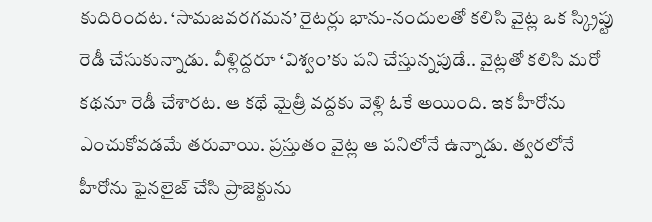కుదిరిందట. ‘సామజవరగమన’ రైటర్లు భాను-నందులతో కలిసి వైట్ల ఒక స్క్రిప్టు రెడీ చేసుకున్నాడు. వీళ్లిద్దరూ ‘విశ్వం’కు పని చేస్తున్నపుడే.. వైట్లతో కలిసి మరో కథనూ రెడీ చేశారట. ఆ కథే మైత్రీ వద్దకు వెళ్లి ఓకే అయింది. ఇక హీరోను ఎంచుకోవడమే తరువాయి. ప్రస్తుతం వైట్ల ఆ పనిలోనే ఉన్నాడు. త్వరలోనే హీరోను ఫైనలైజ్ చేసి ప్రాజెక్టును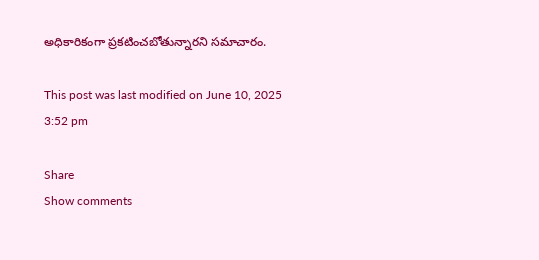అధికారికంగా ప్రకటించబోతున్నారని సమాచారం.

This post was last modified on June 10, 2025 3:52 pm

Share
Show comments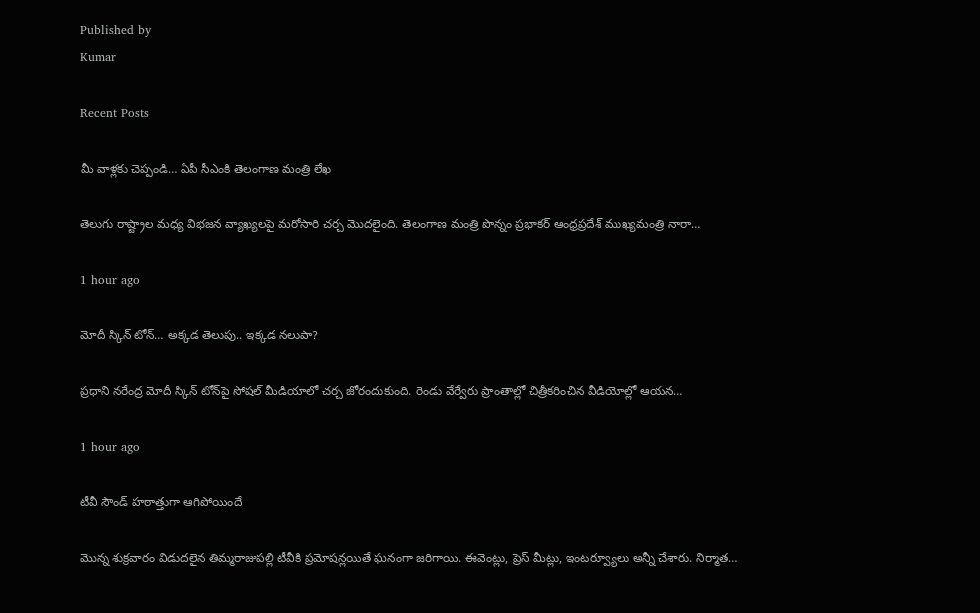Published by
Kumar

Recent Posts

మీ వాళ్లకు చెప్పండి… ఏపీ సీఎంకి తెలంగాణ మంత్రి లేఖ

తెలుగు రాష్ట్రాల మధ్య విభజన వ్యాఖ్యలపై మరోసారి చర్చ మొదలైంది. తెలంగాణ మంత్రి పొన్నం ప్రభాకర్ ఆంధ్రప్రదేశ్ ముఖ్యమంత్రి నారా…

1 hour ago

మోదీ స్కిన్ టోన్… అక్కడ తెలుపు.. ఇక్కడ నలుపా?

ప్రధాని నరేంద్ర మోదీ స్కిన్ టోన్‌పై సోషల్ మీడియాలో చర్చ జోరందుకుంది. రెండు వేర్వేరు ప్రాంతాల్లో చిత్రీకరించిన వీడియోల్లో ఆయన…

1 hour ago

టీవీ సౌండ్ హఠాత్తుగా ఆగిపోయిందే

మొన్న శుక్రవారం విడుదలైన తిమ్మరాజుపల్లి టీవీకి ప్రమోషన్లయితే ఘనంగా జరిగాయి. ఈవెంట్లు, ప్రెస్ మీట్లు, ఇంటర్వ్యూలు అన్నీ చేశారు. నిర్మాత…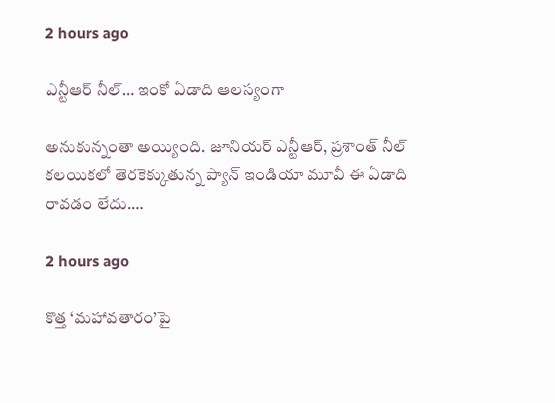2 hours ago

ఎన్టీఆర్ నీల్… ఇంకో ఏడాది ఆలస్యంగా

అనుకున్నంతా అయ్యింది. జూనియర్ ఎన్టీఆర్, ప్రశాంత్ నీల్ కలయికలో తెరకెక్కుతున్న ప్యాన్ ఇండియా మూవీ ఈ ఏడాది రావడం లేదు.…

2 hours ago

కొత్త ‘మహావతారం’పై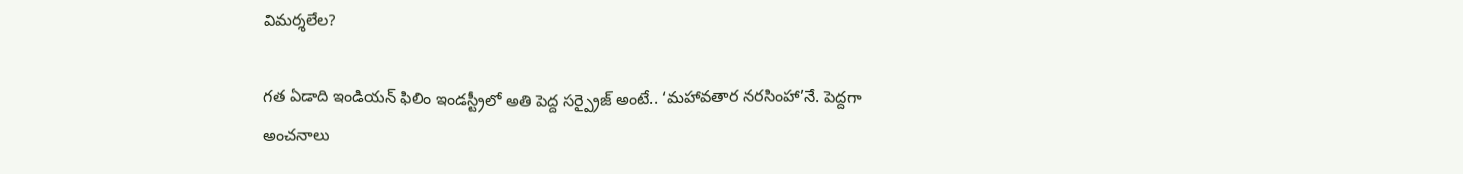విమర్శలేల?

గత ఏడాది ఇండియన్ ఫిలిం ఇండస్ట్రీలో అతి పెద్ద సర్ప్రైజ్ అంటే.. ‘మహావతార నరసింహా’నే. పెద్దగా అంచనాలు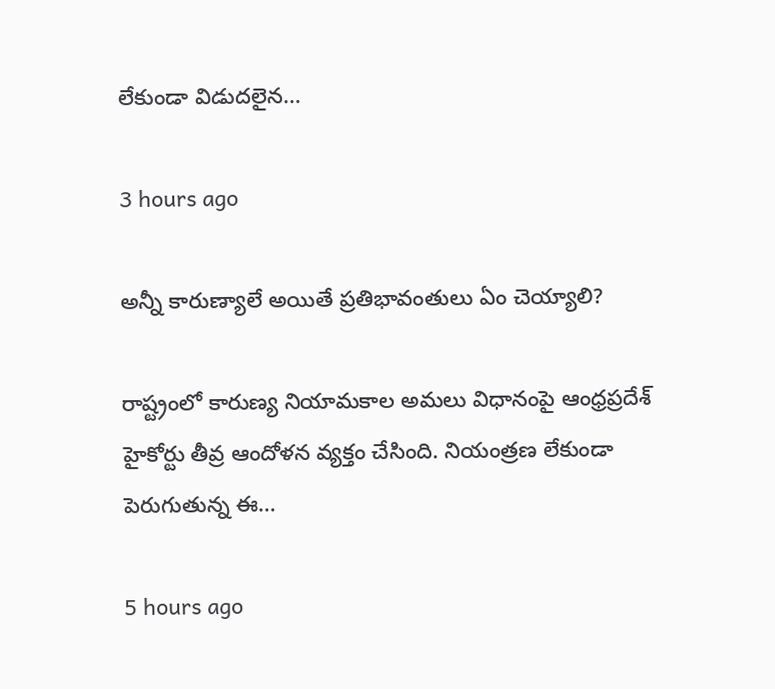లేకుండా విడుదలైన…

3 hours ago

అన్నీ కారుణ్యాలే అయితే ప్రతిభావంతులు ఏం చెయ్యాలి?

రాష్ట్రంలో కారుణ్య నియామకాల అమలు విధానంపై ఆంధ్రప్రదేశ్ హైకోర్టు తీవ్ర ఆందోళన వ్యక్తం చేసింది. నియంత్రణ లేకుండా పెరుగుతున్న ఈ…

5 hours ago